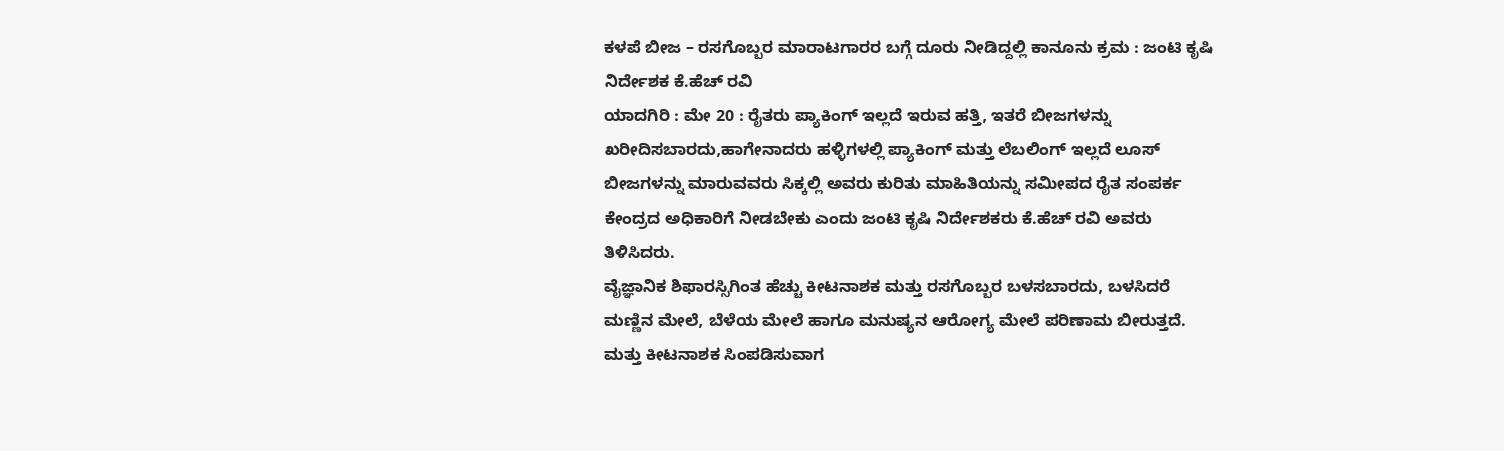ಕಳಪೆ ಬೀಜ – ರಸಗೊಬ್ಬರ ಮಾರಾಟಗಾರರ ಬಗ್ಗೆ ದೂರು ನೀಡಿದ್ದಲ್ಲಿ ಕಾನೂನು ಕ್ರಮ : ಜಂಟಿ ಕೃಷಿ ನಿರ್ದೇಶಕ ಕೆ.ಹೆಚ್ ರವಿ
ಯಾದಗಿರಿ : ಮೇ 20 : ರೈತರು ಪ್ಯಾಕಿಂಗ್ ಇಲ್ಲದೆ ಇರುವ ಹತ್ತಿ, ಇತರೆ ಬೀಜಗಳನ್ನು ಖರೀದಿಸಬಾರದು,ಹಾಗೇನಾದರು ಹಳ್ಳಿಗಳಲ್ಲಿ ಪ್ಯಾಕಿಂಗ್ ಮತ್ತು ಲೆಬಲಿಂಗ್ ಇಲ್ಲದೆ ಲೂಸ್ ಬೀಜಗಳನ್ನು ಮಾರುವವರು ಸಿಕ್ಕಲ್ಲಿ ಅವರು ಕುರಿತು ಮಾಹಿತಿಯನ್ನು ಸಮೀಪದ ರೈತ ಸಂಪರ್ಕ ಕೇಂದ್ರದ ಅಧಿಕಾರಿಗೆ ನೀಡಬೇಕು ಎಂದು ಜಂಟಿ ಕೃಷಿ ನಿರ್ದೇಶಕರು ಕೆ.ಹೆಚ್ ರವಿ ಅವರು ತಿಳಿಸಿದರು.
ವೈಜ್ಞಾನಿಕ ಶಿಫಾರಸ್ಸಿಗಿಂತ ಹೆಚ್ಚು ಕೀಟನಾಶಕ ಮತ್ತು ರಸಗೊಬ್ಬರ ಬಳಸಬಾರದು, ಬಳಸಿದರೆ ಮಣ್ಣಿನ ಮೇಲೆ, ಬೆಳೆಯ ಮೇಲೆ ಹಾಗೂ ಮನುಷ್ಯನ ಆರೋಗ್ಯ ಮೇಲೆ ಪರಿಣಾಮ ಬೀರುತ್ತದೆ. ಮತ್ತು ಕೀಟನಾಶಕ ಸಿಂಪಡಿಸುವಾಗ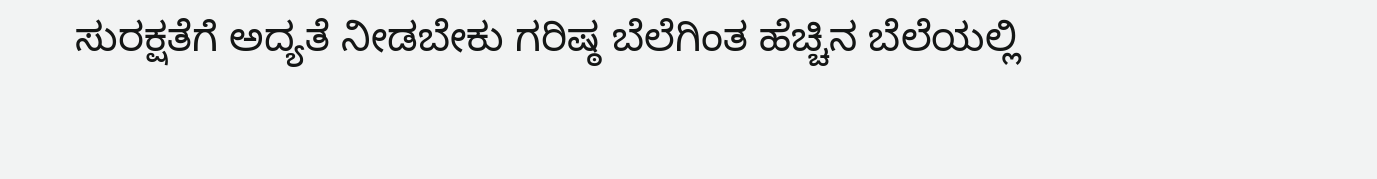ಸುರಕ್ಷತೆಗೆ ಅದ್ಯತೆ ನೀಡಬೇಕು ಗರಿಷ್ಠ ಬೆಲೆಗಿಂತ ಹೆಚ್ಚಿನ ಬೆಲೆಯಲ್ಲಿ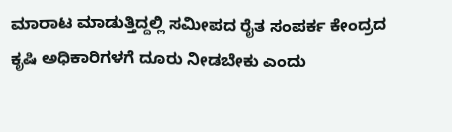ಮಾರಾಟ ಮಾಡುತ್ತಿದ್ದಲ್ಲಿ ಸಮೀಪದ ರೈತ ಸಂಪರ್ಕ ಕೇಂದ್ರದ ಕೃಷಿ ಅಧಿಕಾರಿಗಳಗೆ ದೂರು ನೀಡಬೇಕು ಎಂದು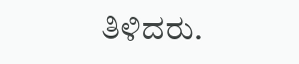ತಿಳಿದರು.